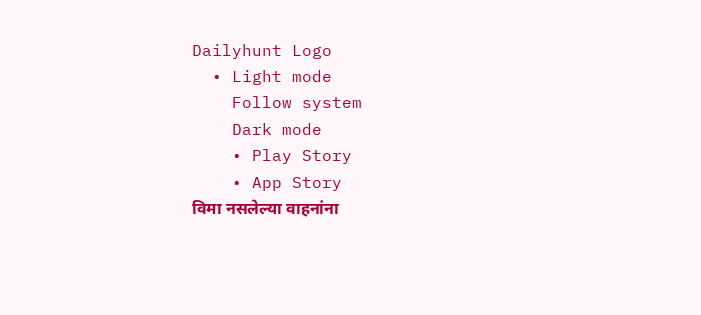Dailyhunt Logo
  • Light mode
    Follow system
    Dark mode
    • Play Story
    • App Story
विमा नसलेल्या वाहनांना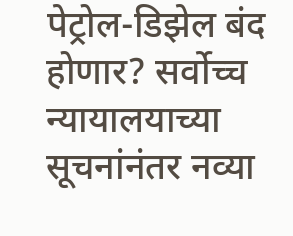पेट्रोल-डिझेल बंद होणार? सर्वोच्च न्यायालयाच्या सूचनांनंतर नव्या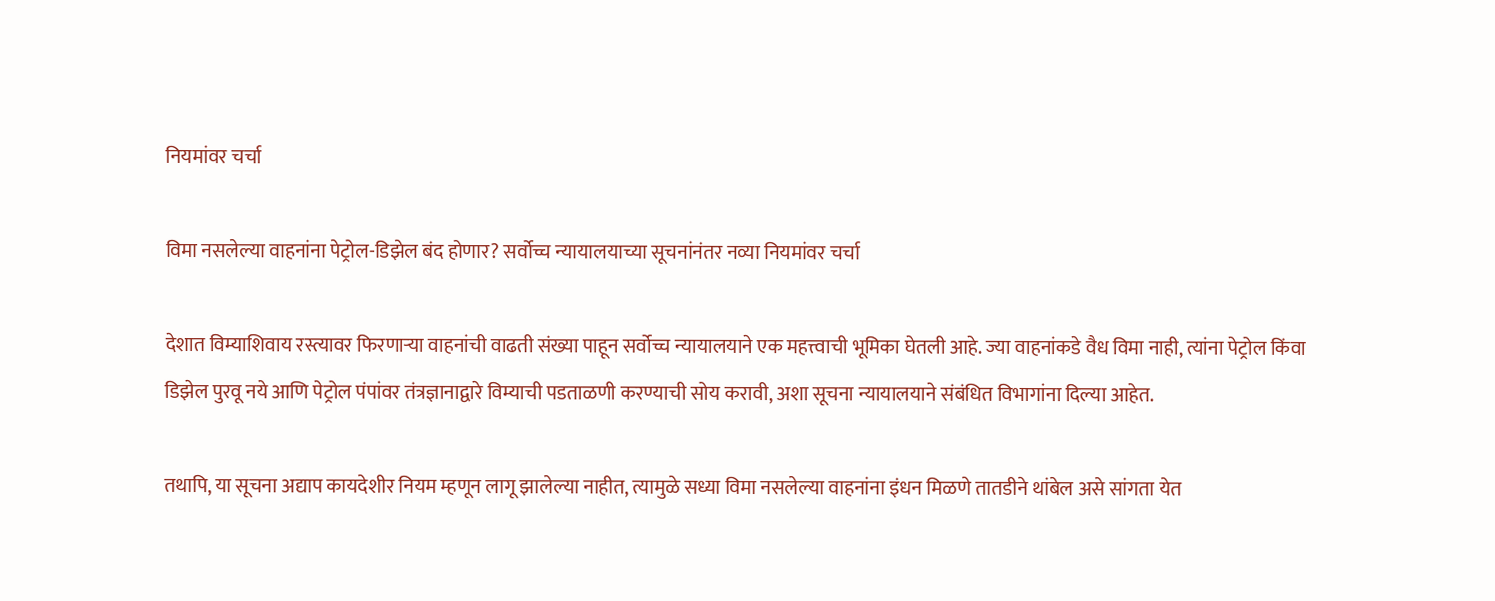नियमांवर चर्चा

विमा नसलेल्या वाहनांना पेट्रोल-डिझेल बंद होणार? सर्वोच्च न्यायालयाच्या सूचनांनंतर नव्या नियमांवर चर्चा

देशात विम्याशिवाय रस्त्यावर फिरणाऱ्या वाहनांची वाढती संख्या पाहून सर्वोच्च न्यायालयाने एक महत्त्वाची भूमिका घेतली आहे. ज्या वाहनांकडे वैध विमा नाही, त्यांना पेट्रोल किंवा डिझेल पुरवू नये आणि पेट्रोल पंपांवर तंत्रज्ञानाद्वारे विम्याची पडताळणी करण्याची सोय करावी, अशा सूचना न्यायालयाने संबंधित विभागांना दिल्या आहेत.

तथापि, या सूचना अद्याप कायदेशीर नियम म्हणून लागू झालेल्या नाहीत, त्यामुळे सध्या विमा नसलेल्या वाहनांना इंधन मिळणे तातडीने थांबेल असे सांगता येत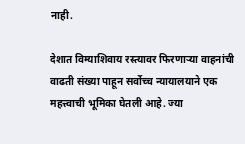नाही.

देशात विम्याशिवाय रस्त्यावर फिरणाऱ्या वाहनांची वाढती संख्या पाहून सर्वोच्च न्यायालयाने एक महत्त्वाची भूमिका घेतली आहे. ज्या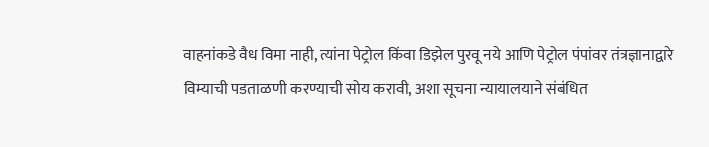वाहनांकडे वैध विमा नाही, त्यांना पेट्रोल किंवा डिझेल पुरवू नये आणि पेट्रोल पंपांवर तंत्रज्ञानाद्वारे विम्याची पडताळणी करण्याची सोय करावी, अशा सूचना न्यायालयाने संबंधित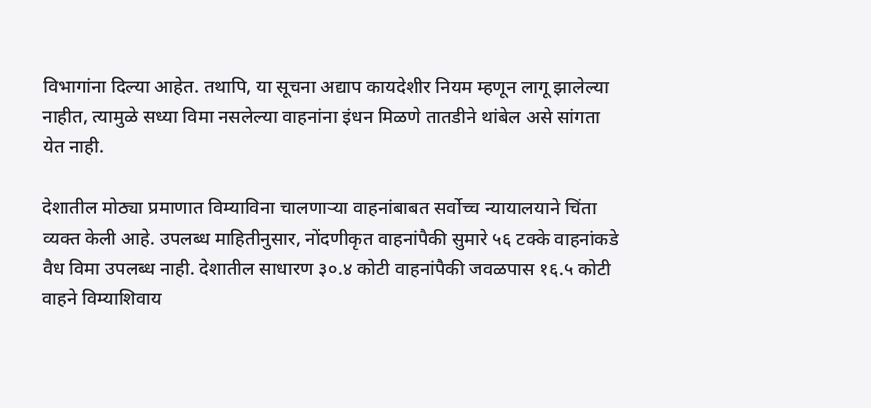विभागांना दिल्या आहेत. तथापि, या सूचना अद्याप कायदेशीर नियम म्हणून लागू झालेल्या नाहीत, त्यामुळे सध्या विमा नसलेल्या वाहनांना इंधन मिळणे तातडीने थांबेल असे सांगता येत नाही.

देशातील मोठ्या प्रमाणात विम्याविना चालणाऱ्या वाहनांबाबत सर्वोच्च न्यायालयाने चिंता व्यक्त केली आहे. उपलब्ध माहितीनुसार, नोंदणीकृत वाहनांपैकी सुमारे ५६ टक्के वाहनांकडे वैध विमा उपलब्ध नाही. देशातील साधारण ३०.४ कोटी वाहनांपैकी जवळपास १६.५ कोटी वाहने विम्याशिवाय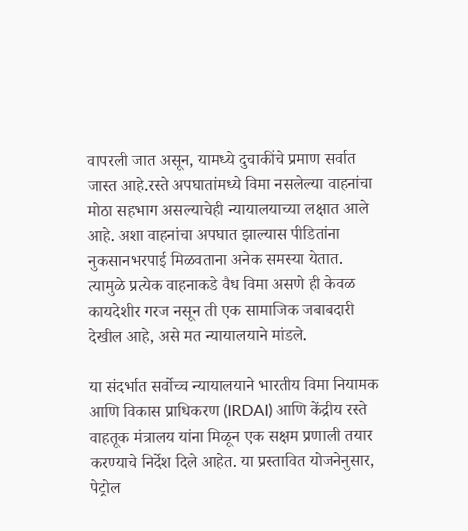वापरली जात असून, यामध्ये दुचाकींचे प्रमाण सर्वात जास्त आहे.रस्ते अपघातांमध्ये विमा नसलेल्या वाहनांचा मोठा सहभाग असल्याचेही न्यायालयाच्या लक्षात आले आहे. अशा वाहनांचा अपघात झाल्यास पीडितांना नुकसानभरपाई मिळवताना अनेक समस्या येतात. त्यामुळे प्रत्येक वाहनाकडे वैध विमा असणे ही केवळ कायदेशीर गरज नसून ती एक सामाजिक जबाबदारी देखील आहे, असे मत न्यायालयाने मांडले.

या संदर्भात सर्वोच्च न्यायालयाने भारतीय विमा नियामक आणि विकास प्राधिकरण (IRDAI) आणि केंद्रीय रस्ते वाहतूक मंत्रालय यांना मिळून एक सक्षम प्रणाली तयार करण्याचे निर्देश दिले आहेत. या प्रस्तावित योजनेनुसार, पेट्रोल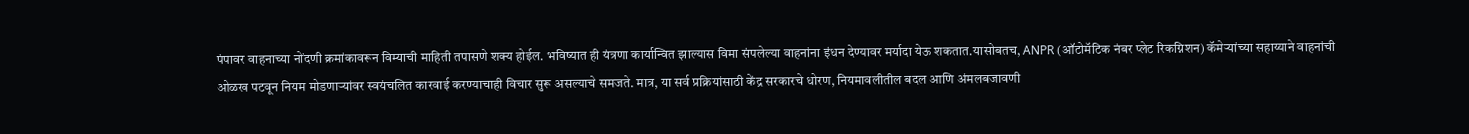पंपावर वाहनाच्या नोंदणी क्रमांकावरून विम्याची माहिती तपासणे शक्य होईल. भविष्यात ही यंत्रणा कार्यान्वित झाल्यास विमा संपलेल्या वाहनांना इंधन देण्यावर मर्यादा येऊ शकतात.यासोबतच, ANPR (ऑटोमॅटिक नंबर प्लेट रिकग्निशन) कॅमेऱ्यांच्या सहाय्याने वाहनांची ओळख पटवून नियम मोडणाऱ्यांवर स्वयंचलित कारवाई करण्याचाही विचार सुरू असल्याचे समजते. मात्र, या सर्व प्रक्रियांसाठी केंद्र सरकारचे धोरण, नियमावलीतील बदल आणि अंमलबजावणी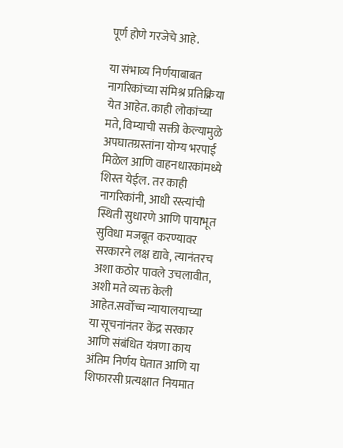पूर्ण होणे गरजेचे आहे.

या संभाव्य निर्णयाबाबत नागरिकांच्या संमिश्र प्रतिक्रिया येत आहेत. काही लोकांच्या मते, विम्याची सक्ती केल्यामुळे अपघातग्रस्तांना योग्य भरपाई मिळेल आणि वाहनधारकांमध्ये शिस्त येईल. तर काही नागरिकांनी, आधी रस्त्यांची स्थिती सुधारणे आणि पायाभूत सुविधा मजबूत करण्यावर सरकारने लक्ष द्यावे, त्यानंतरच अशा कठोर पावले उचलावीत, अशी मते व्यक्त केली आहेत.सर्वोच्च न्यायालयाच्या या सूचनांनंतर केंद्र सरकार आणि संबंधित यंत्रणा काय अंतिम निर्णय घेतात आणि या शिफारसी प्रत्यक्षात नियमात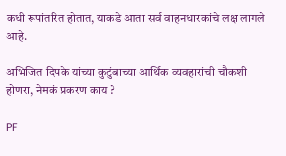कधी रूपांतरित होतात, याकडे आता सर्व वाहनधारकांचे लक्ष लागले आहे.

अभिजित दिपके यांच्या कुटुंबाच्या आर्थिक व्यवहारांची चौकशी होणरा, नेमकं प्रकरण काय ?

PF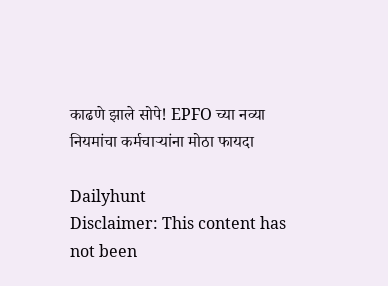काढणे झाले सोपे! EPFO च्या नव्या नियमांचा कर्मचाऱ्यांना मोठा फायदा

Dailyhunt
Disclaimer: This content has not been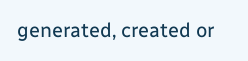generated, created or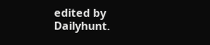edited by Dailyhunt.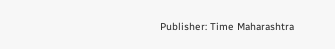Publisher: Time Maharashtra